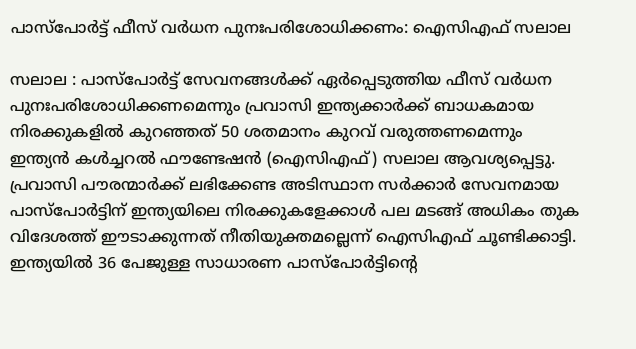പാസ്പോർട്ട് ഫീസ് വർധന പുനഃപരിശോധിക്കണം: ഐസിഎഫ് സലാല

സലാല : പാസ്പോർട്ട് സേവനങ്ങൾക്ക് ഏർപ്പെടുത്തിയ ഫീസ് വർധന പുനഃപരിശോധിക്കണമെന്നും പ്രവാസി ഇന്ത്യക്കാർക്ക് ബാധകമായ നിരക്കുകളിൽ കുറഞ്ഞത് 50 ശതമാനം കുറവ് വരുത്തണമെന്നും ഇന്ത്യൻ കൾച്ചറൽ ഫൗണ്ടേഷൻ (ഐസിഎഫ്) സലാല ആവശ്യപ്പെട്ടു. പ്രവാസി പൗരന്മാർക്ക് ലഭിക്കേണ്ട അടിസ്ഥാന സർക്കാർ സേവനമായ പാസ്പോർട്ടിന് ഇന്ത്യയിലെ നിരക്കുകളേക്കാൾ പല മടങ്ങ് അധികം തുക വിദേശത്ത് ഈടാക്കുന്നത് നീതിയുക്തമല്ലെന്ന് ഐസിഎഫ് ചൂണ്ടിക്കാട്ടി.
ഇന്ത്യയിൽ 36 പേജുള്ള സാധാരണ പാസ്പോർട്ടിന്റെ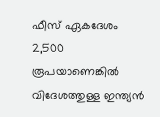ഫീസ് ഏകദേശം 2,500 രൂപയാണെങ്കിൽ വിദേശത്തുള്ള ഇന്ത്യൻ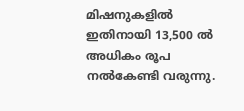മിഷനുകളിൽ ഇതിനായി 13,500 ൽ അധികം രൂപ നൽകേണ്ടി വരുന്നു.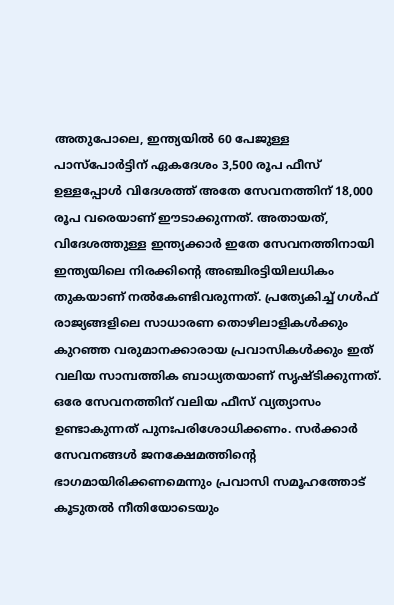അതുപോലെ, ഇന്ത്യയിൽ 60 പേജുള്ള പാസ്പോർട്ടിന് ഏകദേശം 3,500 രൂപ ഫീസ് ഉള്ളപ്പോൾ വിദേശത്ത് അതേ സേവനത്തിന് 18,000 രൂപ വരെയാണ് ഈടാക്കുന്നത്. അതായത്, വിദേശത്തുള്ള ഇന്ത്യക്കാർ ഇതേ സേവനത്തിനായി ഇന്ത്യയിലെ നിരക്കിന്റെ അഞ്ചിരട്ടിയിലധികം തുകയാണ് നൽകേണ്ടിവരുന്നത്. പ്രത്യേകിച്ച് ഗൾഫ് രാജ്യങ്ങളിലെ സാധാരണ തൊഴിലാളികൾക്കും കുറഞ്ഞ വരുമാനക്കാരായ പ്രവാസികൾക്കും ഇത് വലിയ സാമ്പത്തിക ബാധ്യതയാണ് സൃഷ്ടിക്കുന്നത്.
ഒരേ സേവനത്തിന് വലിയ ഫീസ് വ്യത്യാസം ഉണ്ടാകുന്നത് പുനഃപരിശോധിക്കണം. സർക്കാർ സേവനങ്ങൾ ജനക്ഷേമത്തിന്റെ ഭാഗമായിരിക്കണമെന്നും പ്രവാസി സമൂഹത്തോട് കൂടുതൽ നീതിയോടെയും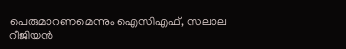പെരുമാറണമെന്നും ഐസിഎഫ്, സലാല റീജിയൻ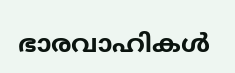ഭാരവാഹികൾ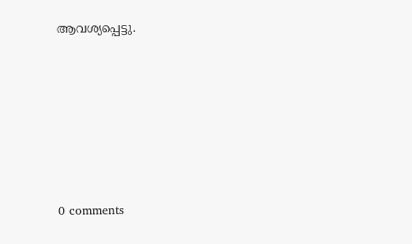ആവശ്യപ്പെട്ടു.











0 comments